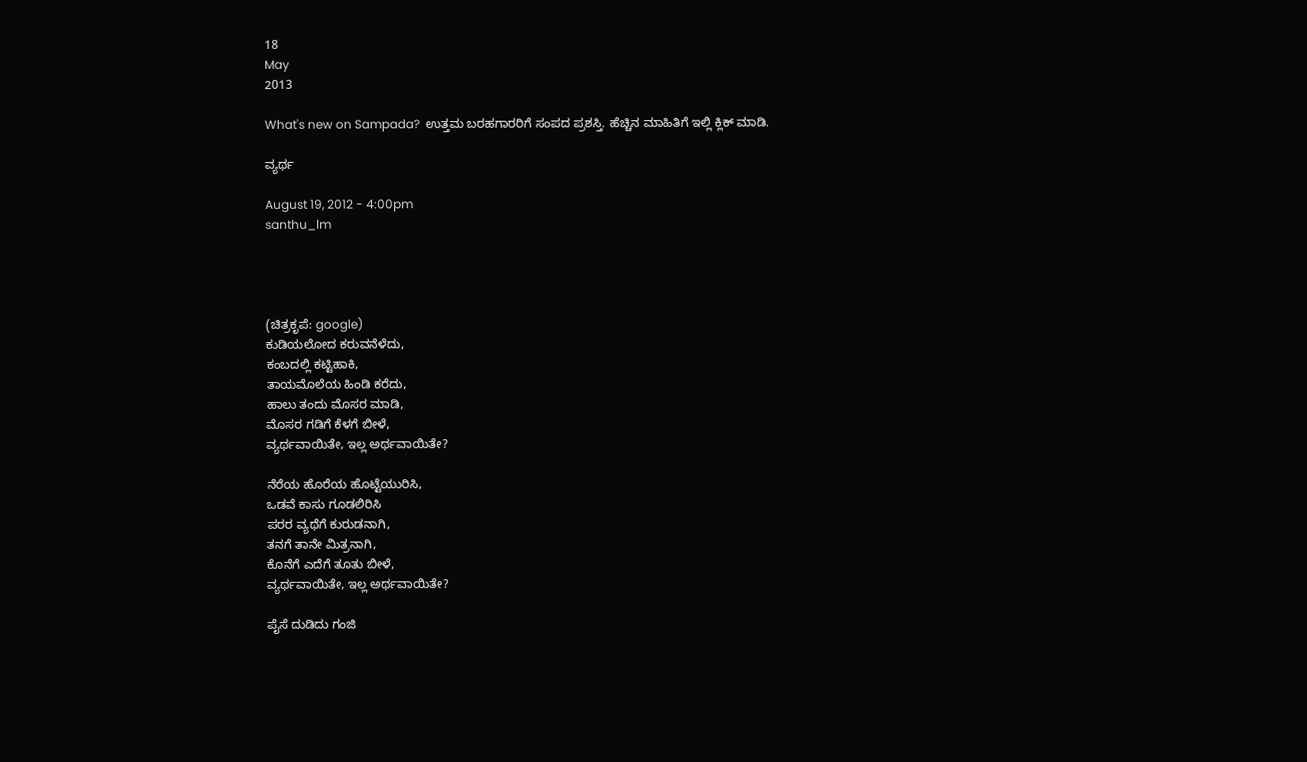18
May
2013

What's new on Sampada?  ಉತ್ತಮ ಬರಹಗಾರರಿಗೆ ಸಂಪದ ಪ್ರಶಸ್ತಿ. ಹೆಚ್ಚಿನ ಮಾಹಿತಿಗೆ ಇಲ್ಲಿ ಕ್ಲಿಕ್ ಮಾಡಿ.

ವ್ಯರ್ಥ

August 19, 2012 - 4:00pm
santhu_lm




(ಚಿತ್ರಕೃಪೆ: google)
ಕುಡಿಯಲೋದ ಕರುವನೆಳೆದು,
ಕಂಬದಲ್ಲಿ ಕಟ್ಟಿಹಾಕಿ,
ತಾಯಮೊಲೆಯ ಹಿಂಡಿ ಕರೆದು,
ಹಾಲು ತಂದು ಮೊಸರ ಮಾಡಿ,
ಮೊಸರ ಗಡಿಗೆ ಕೆಳಗೆ ಬೀಳೆ,
ವ್ಯರ್ಥವಾಯಿತೇ, ಇಲ್ಲ ಅರ್ಥವಾಯಿತೇ?

ನೆರೆಯ ಹೊರೆಯ ಹೊಟ್ಟೆಯುರಿಸಿ,
ಒಡವೆ ಕಾಸು ಗೂಡಲಿರಿಸಿ
ಪರರ ವ್ಯಥೆಗೆ ಕುರುಡನಾಗಿ,
ತನಗೆ ತಾನೇ ಮಿತ್ರನಾಗಿ,
ಕೊನೆಗೆ ಎದೆಗೆ ತೂತು ಬೀಳೆ,
ವ್ಯರ್ಥವಾಯಿತೇ, ಇಲ್ಲ ಅರ್ಥವಾಯಿತೇ?

ಪೈಸೆ ದುಡಿದು ಗಂಜಿ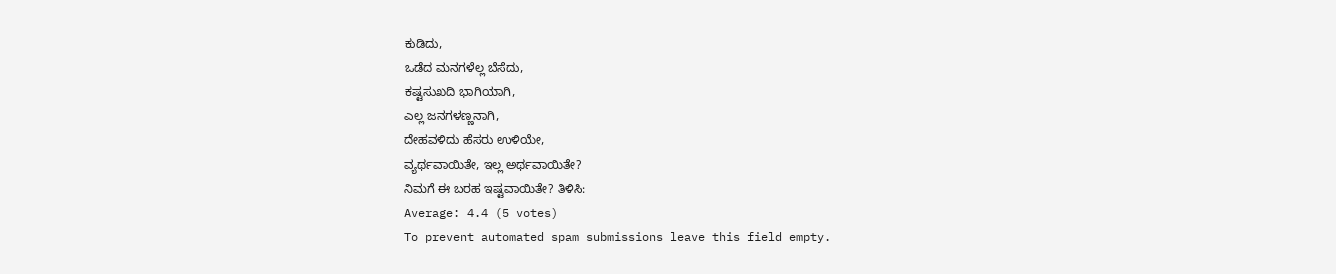ಕುಡಿದು,
ಒಡೆದ ಮನಗಳೆಲ್ಲ ಬೆಸೆದು,
ಕಷ್ಟಸುಖದಿ ಭಾಗಿಯಾಗಿ,
ಎಲ್ಲ ಜನಗಳಣ್ಣನಾಗಿ,
ದೇಹವಳಿದು ಹೆಸರು ಉಳಿಯೇ,
ವ್ಯರ್ಥವಾಯಿತೇ, ಇಲ್ಲ ಅರ್ಥವಾಯಿತೇ?
ನಿಮಗೆ ಈ ಬರಹ ಇಷ್ಟವಾಯಿತೇ? ತಿಳಿಸಿ:
Average: 4.4 (5 votes)
To prevent automated spam submissions leave this field empty.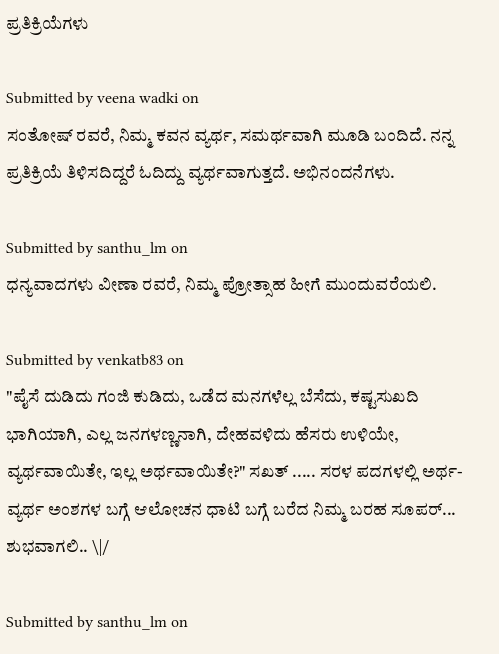ಪ್ರತಿಕ್ರಿಯೆಗಳು

Submitted by veena wadki on
ಸಂತೋಷ್ ರವರೆ, ನಿಮ್ಮ ಕವನ ವ್ಯರ್ಥ, ಸಮರ್ಥವಾಗಿ ಮೂಡಿ ಬಂದಿದೆ. ನನ್ನ ಪ್ರತಿಕ್ರಿಯೆ ತಿಳಿಸದಿದ್ದರೆ ಓದಿದ್ದು ವ್ಯರ್ಥವಾಗುತ್ತದೆ. ಅಭಿನಂದನೆಗಳು.

Submitted by santhu_lm on
ಧನ್ಯವಾದಗಳು ವೀಣಾ ರವರೆ, ನಿಮ್ಮ ಪ್ರೋತ್ಸಾಹ ಹೀಗೆ ಮುಂದುವರೆಯಲಿ.

Submitted by venkatb83 on
"ಪೈಸೆ ದುಡಿದು ಗಂಜಿ ಕುಡಿದು, ಒಡೆದ ಮನಗಳೆಲ್ಲ ಬೆಸೆದು, ಕಷ್ಟಸುಖದಿ ಭಾಗಿಯಾಗಿ, ಎಲ್ಲ ಜನಗಳಣ್ಣನಾಗಿ, ದೇಹವಳಿದು ಹೆಸರು ಉಳಿಯೇ, ವ್ಯರ್ಥವಾಯಿತೇ, ಇಲ್ಲ ಅರ್ಥವಾಯಿತೇ?" ಸಖತ್ ..... ಸರಳ ಪದಗಳಲ್ಲಿ ಅರ್ಥ-ವ್ಯರ್ಥ ಅಂಶಗಳ ಬಗ್ಗೆ ಆಲೋಚನ ಧಾಟಿ ಬಗ್ಗೆ ಬರೆದ ನಿಮ್ಮ ಬರಹ ಸೂಪರ್... ಶುಭವಾಗಲಿ.. \|/

Submitted by santhu_lm on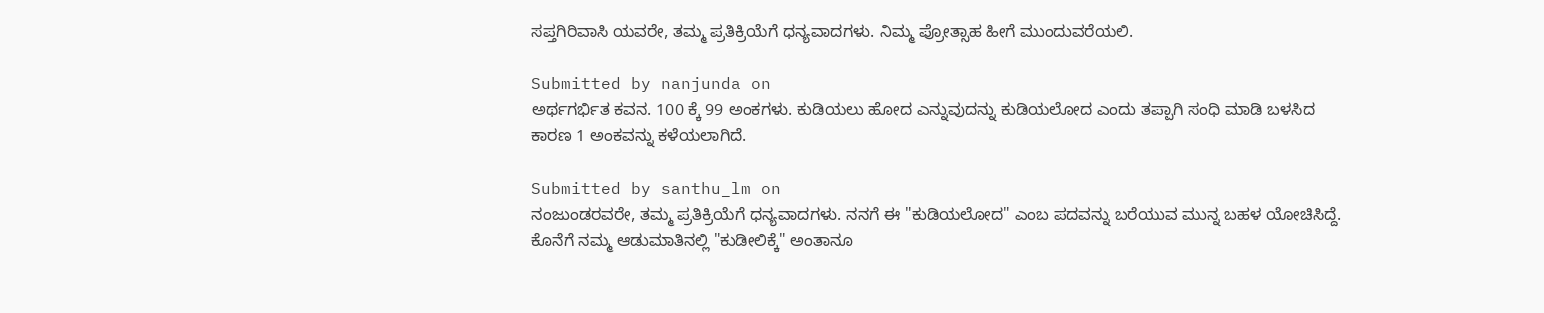ಸಪ್ತಗಿರಿವಾಸಿ ಯವರೇ, ತಮ್ಮ ಪ್ರತಿಕ್ರಿಯೆಗೆ ಧನ್ಯವಾದಗಳು. ನಿಮ್ಮ ಪ್ರೋತ್ಸಾಹ ಹೀಗೆ ಮುಂದುವರೆಯಲಿ.

Submitted by nanjunda on
ಅರ್ಥಗರ್ಭಿತ ಕವನ. 100 ಕ್ಕೆ 99 ಅಂಕಗಳು. ಕುಡಿಯಲು ಹೋದ ಎನ್ನುವುದನ್ನು ಕುಡಿಯಲೋದ ಎಂದು ತಪ್ಪಾಗಿ ಸಂಧಿ ಮಾಡಿ ಬಳಸಿದ ಕಾರಣ 1 ಅಂಕವನ್ನು ಕಳೆಯಲಾಗಿದೆ.

Submitted by santhu_lm on
ನಂಜುಂಡರವರೇ, ತಮ್ಮ ಪ್ರತಿಕ್ರಿಯೆಗೆ ಧನ್ಯವಾದಗಳು. ನನಗೆ ಈ "ಕುಡಿಯಲೋದ" ಎಂಬ ಪದವನ್ನು ಬರೆಯುವ ಮುನ್ನ ಬಹಳ ಯೋಚಿಸಿದ್ದೆ. ಕೊನೆಗೆ ನಮ್ಮ ಆಡುಮಾತಿನಲ್ಲಿ "ಕುಡೀಲಿಕ್ಕೆ" ಅಂತಾನೂ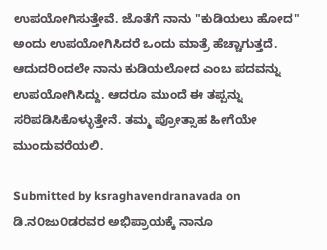ಉಪಯೋಗಿಸುತ್ತೇವೆ. ಜೊತೆಗೆ ನಾನು "ಕುಡಿಯಲು ಹೋದ" ಅಂದು ಉಪಯೋಗಿಸಿದರೆ ಒಂದು ಮಾತ್ರೆ ಹೆಚ್ಚಾಗುತ್ತದೆ. ಆದುದರಿಂದಲೇ ನಾನು ಕುಡಿಯಲೋದ ಎಂಬ ಪದವನ್ನು ಉಪಯೋಗಿಸಿದ್ದು. ಆದರೂ ಮುಂದೆ ಈ ತಪ್ಪನ್ನು ಸರಿಪಡಿಸಿಕೊಳ್ಳುತ್ತೇನೆ. ತಮ್ಮ ಪ್ರೋತ್ಸಾಹ ಹೀಗೆಯೇ ಮುಂದುವರೆಯಲಿ.

Submitted by ksraghavendranavada on
ಡಿ.ನ೦ಜು೦ಡರವರ ಅಭಿಪ್ರಾಯಕ್ಕೆ ನಾನೂ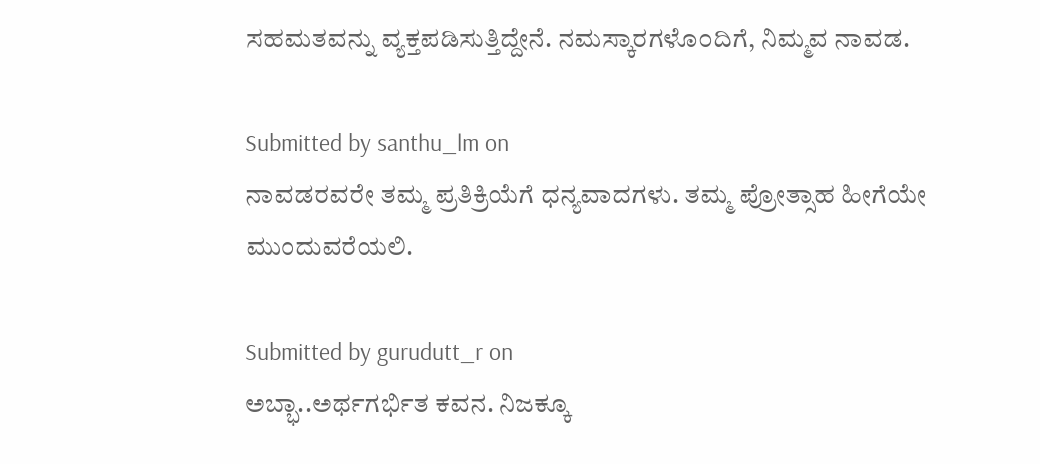ಸಹಮತವನ್ನು ವ್ಯಕ್ತಪಡಿಸುತ್ತಿದ್ದೇನೆ. ನಮಸ್ಕಾರಗಳೊ೦ದಿಗೆ, ನಿಮ್ಮವ ನಾವಡ.

Submitted by santhu_lm on
ನಾವಡರವರೇ ತಮ್ಮ ಪ್ರತಿಕ್ರಿಯೆಗೆ ಧನ್ಯವಾದಗಳು. ತಮ್ಮ ಪ್ರೋತ್ಸಾಹ ಹೀಗೆಯೇ ಮುಂದುವರೆಯಲಿ.

Submitted by gurudutt_r on
ಅಬ್ಭಾ..ಅರ್ಥಗರ್ಭಿತ ಕವನ. ನಿಜಕ್ಕೂ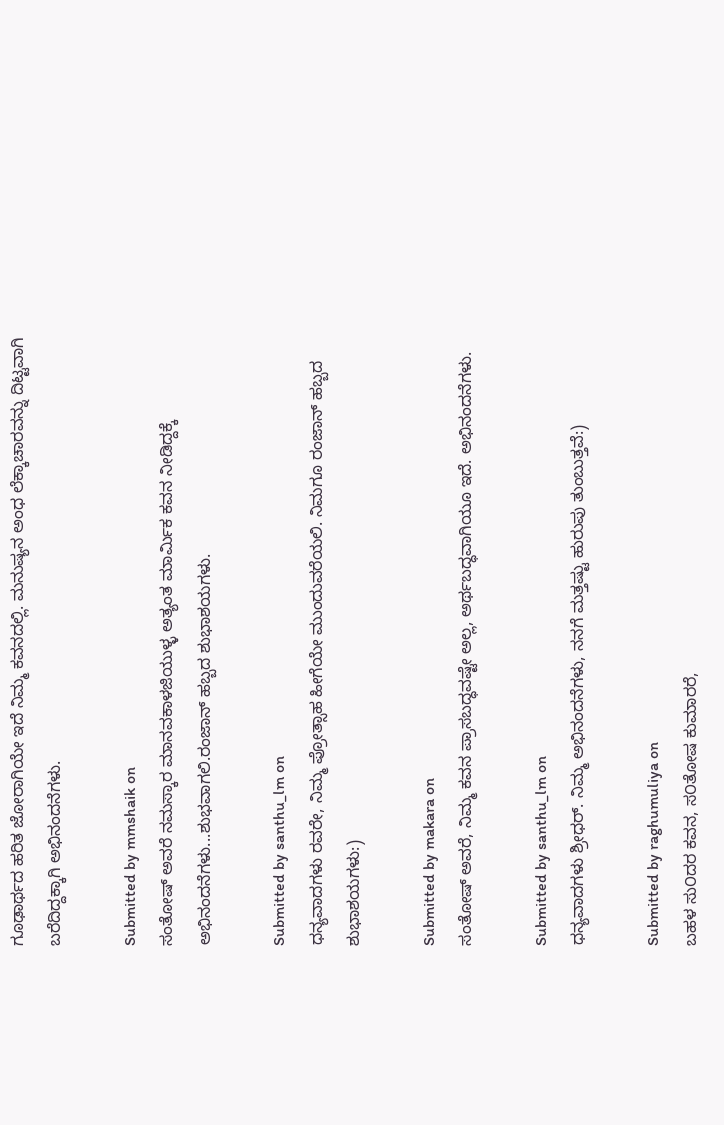ಗೂಢಾರ್ಥದ ಹರಿತ ಜೋರಾಗಿಯೇ ಇದೆ ನಿಮ್ಮ ಕವನದಲ್ಲಿ. ಮನುಷ್ಯನ ಅಂಧ ಲೆಕ್ಕಾಚಾರವನ್ನು ದಿಟ್ಟವಾಗಿ ಬರೆದಿದ್ದಕ್ಕಾಗಿ ಅಭಿನಂದನೆಗಳು.

Submitted by mmshaik on
ಸಂತೋಷ್ ಅವರೆ ನಮಸ್ಕಾರ‌ ಮಾನವಕಾಳಜಿಯುಳ್ಳ ಅತ್ಯಂತ ಮಾರ್ಮಿಕ ಕವನ ನೀಡಿದ್ದಕ್ಕೆ ಅಭಿನಂದನೆಗಳು...ಶುಭವಾಗಲಿ.ರಂಜಾನ್ ಹಬ್ಬದ ಶುಭಾಶಯಗಳು.

Submitted by santhu_lm on
ಧನ್ಯವಾದಗಳು ರವರೇ, ನಿಮ್ಮ ಪ್ರೋತ್ಸಾಹ ಹೀಗೆಯೇ ಮುಂದುವರೆಯಲಿ. ನಿಮಗೂ ರಂಜಾನ್ ಹಬ್ಬದ ಶುಭಾಶಯಗಳು:)

Submitted by makara on
ಸಂತೋಷ್ ಅವರೆ, ನಿಮ್ಮ ಕವನ ಪ್ರಾಸಬದ್ಧವಷ್ಟೇ ಅಲ್ಲ, ಅರ್ಥಬದ್ಧವಾಗಿಯೂ ಇದೆ. ಅಭಿನಂದನೆಗಳು.

Submitted by santhu_lm on
ಧನ್ಯವಾದಗಳು ಶ್ರೀಧರ್. ನಿಮ್ಮ ಅಭಿನಂದನೆಗಳು, ನನಗೆ ಮತ್ತಷ್ಟು ಹುರುಪು ತುಂಬುತ್ತವೆ:)

Submitted by raghumuliya on
ಬಹಳ ಸು೦ದರ ಕವನ, ಸ೦ತೋಷ ಕುಮಾರರೆ,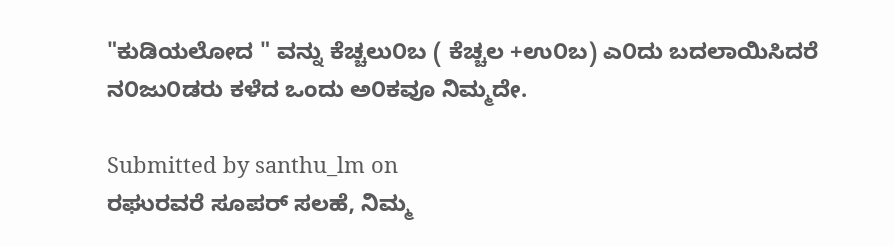"ಕುಡಿಯಲೋದ " ವನ್ನು ಕೆಚ್ಚಲು೦ಬ ( ಕೆಚ್ಚಲ +ಉ೦ಬ) ಎ೦ದು ಬದಲಾಯಿಸಿದರೆ ನ೦ಜು೦ಡರು ಕಳೆದ ಒಂದು ಅ೦ಕವೂ ನಿಮ್ಮದೇ.

Submitted by santhu_lm on
ರಘುರವರೆ ಸೂಪರ್ ಸಲಹೆ, ನಿಮ್ಮ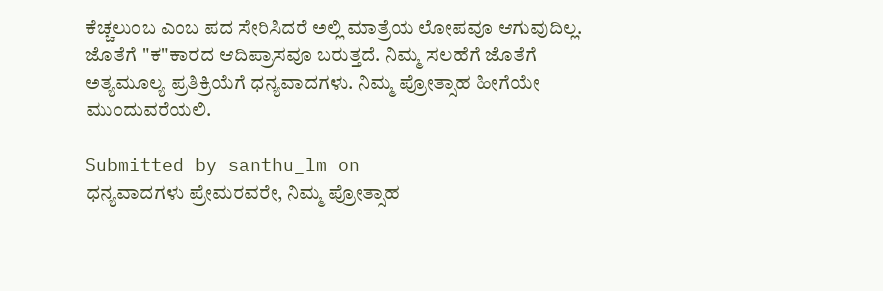ಕೆಚ್ಚಲುಂಬ ಎಂಬ ಪದ ಸೇರಿಸಿದರೆ ಅಲ್ಲಿ ಮಾತ್ರೆಯ ಲೋಪವೂ ಆಗುವುದಿಲ್ಲ. ಜೊತೆಗೆ "ಕ"ಕಾರದ ಆದಿಪ್ರಾಸವೂ ಬರುತ್ತದೆ. ನಿಮ್ಮ ಸಲಹೆಗೆ ಜೊತೆಗೆ ಅತ್ಯಮೂಲ್ಯ ಪ್ರತಿಕ್ರಿಯೆಗೆ ಧನ್ಯವಾದಗಳು. ನಿಮ್ಮ ಪ್ರೋತ್ಸಾಹ ಹೀಗೆಯೇ ಮುಂದುವರೆಯಲಿ.

Submitted by santhu_lm on
ಧನ್ಯವಾದಗಳು ಪ್ರೇಮರವರೇ, ನಿಮ್ಮ ಪ್ರೋತ್ಸಾಹ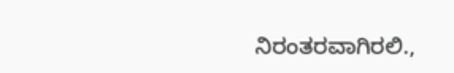ನಿರಂತರವಾಗಿರಲಿ.,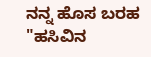ನನ್ನ ಹೊಸ ಬರಹ "ಹಸಿವಿನ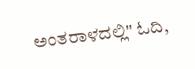ಅಂತರಾಳದಲ್ಲಿ" ಓದಿ,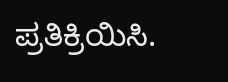ಪ್ರತಿಕ್ರಿಯಿಸಿ.